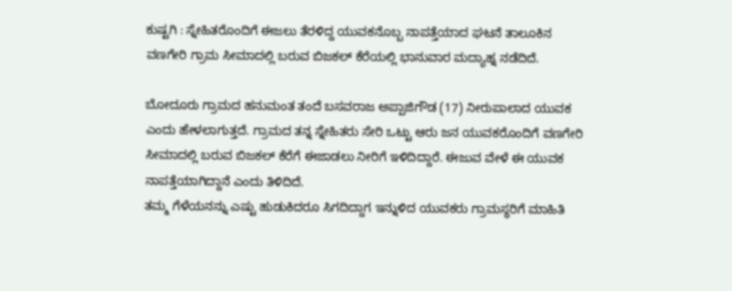ಕುಷ್ಟಗಿ : ಸ್ನೇಹಿತರೊಂದಿಗೆ ಈಜಲು ತೆರಳಿದ್ದ ಯುವಕನೊಬ್ಬ ನಾಪತ್ತೆಯಾದ ಘಟನೆ ತಾಲೂಕಿನ ವಣಗೇರಿ ಗ್ರಾಮ ಸೀಮಾದಲ್ಲಿ ಬರುವ ಬಿಜಕಲ್ ಕೆರೆಯಲ್ಲಿ ಭಾನುವಾರ ಮದ್ಯಾಹ್ನ ನಡೆದಿದೆ.

ಬೋದೂರು ಗ್ರಾಮದ ಹನುಮಂತ ತಂದೆ ಬಸವರಾಜ ಅಪ್ಪಾಜಿಗೌಡ (17) ನೀರುಪಾಲಾದ ಯುವಕ ಎಂದು ಹೇಳಲಾಗುತ್ತದೆ. ಗ್ರಾಮದ ತನ್ನ ಸ್ನೇಹಿತರು ಸೇರಿ ಒಟ್ಟು ಆರು ಜನ ಯುವಕರೊಂದಿಗೆ ವಣಗೇರಿ ಸೀಮಾದಲ್ಲಿ ಬರುವ ಬಿಜಕಲ್ ಕೆರೆಗೆ ಈಜಾಡಲು ನೀರಿಗೆ ಇಳಿದಿದ್ದಾರೆ. ಈಜುವ ವೇಳೆ ಈ ಯುವಕ ನಾಪತ್ತೆಯಾಗಿದ್ದಾನೆ ಎಂದು ತಿಳಿದಿದೆ.
ತಮ್ಮ ಗೆಳೆಯನನ್ನು ಎಷ್ಟು ಹುಡುಕಿದರೂ ಸಿಗದಿದ್ದಾಗ ಇನ್ನುಳಿದ ಯುವಕರು ಗ್ರಾಮಸ್ಥರಿಗೆ ಮಾಹಿತಿ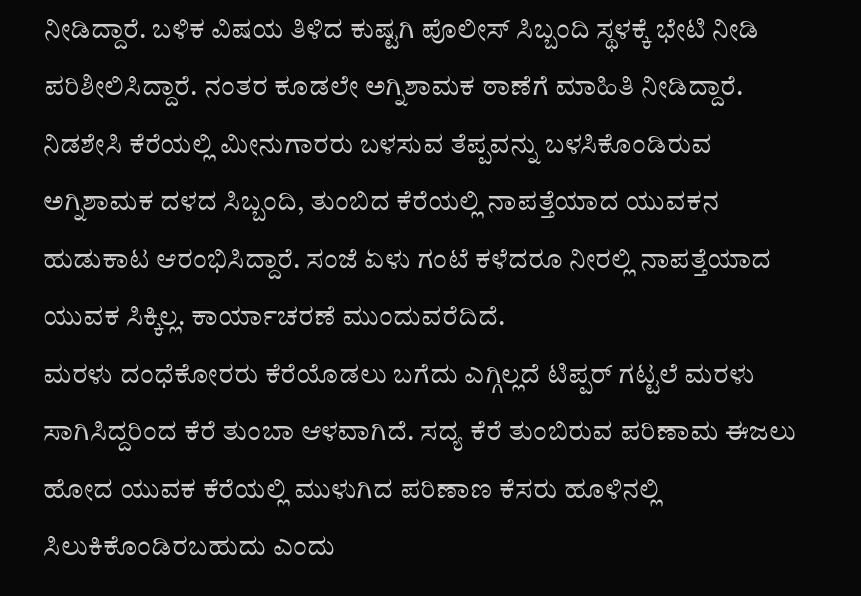ನೀಡಿದ್ದಾರೆ. ಬಳಿಕ ವಿಷಯ ತಿಳಿದ ಕುಷ್ಟಗಿ ಪೊಲೀಸ್ ಸಿಬ್ಬಂದಿ ಸ್ಥಳಕ್ಕೆ ಭೇಟಿ ನೀಡಿ ಪರಿಶೀಲಿಸಿದ್ದಾರೆ. ನಂತರ ಕೂಡಲೇ ಅಗ್ನಿಶಾಮಕ ಠಾಣೆಗೆ ಮಾಹಿತಿ ನೀಡಿದ್ದಾರೆ. ನಿಡಶೇಸಿ ಕೆರೆಯಲ್ಲಿ ಮೀನುಗಾರರು ಬಳಸುವ ತೆಪ್ಪವನ್ನು ಬಳಸಿಕೊಂಡಿರುವ ಅಗ್ನಿಶಾಮಕ ದಳದ ಸಿಬ್ಬಂದಿ, ತುಂಬಿದ ಕೆರೆಯಲ್ಲಿ ನಾಪತ್ತೆಯಾದ ಯುವಕನ ಹುಡುಕಾಟ ಆರಂಭಿಸಿದ್ದಾರೆ. ಸಂಜೆ ಏಳು ಗಂಟೆ ಕಳೆದರೂ ನೀರಲ್ಲಿ ನಾಪತ್ತೆಯಾದ ಯುವಕ ಸಿಕ್ಕಿಲ್ಲ. ಕಾರ್ಯಾಚರಣೆ ಮುಂದುವರೆದಿದೆ.
ಮರಳು ದಂಧೆಕೋರರು ಕೆರೆಯೊಡಲು ಬಗೆದು ಎಗ್ಗಿಲ್ಲದೆ ಟಿಪ್ಪರ್ ಗಟ್ಟಲೆ ಮರಳು ಸಾಗಿಸಿದ್ದರಿಂದ ಕೆರೆ ತುಂಬಾ ಆಳವಾಗಿದೆ. ಸದ್ಯ ಕೆರೆ ತುಂಬಿರುವ ಪರಿಣಾಮ ಈಜಲು ಹೋದ ಯುವಕ ಕೆರೆಯಲ್ಲಿ ಮುಳುಗಿದ ಪರಿಣಾಣ ಕೆಸರು ಹೂಳಿನಲ್ಲಿ ಸಿಲುಕಿಕೊಂಡಿರಬಹುದು ಎಂದು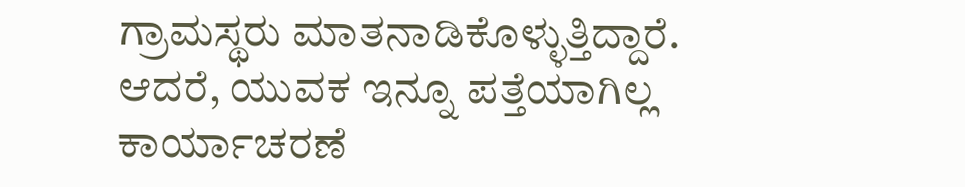ಗ್ರಾಮಸ್ಥರು ಮಾತನಾಡಿಕೊಳ್ಳುತ್ತಿದ್ದಾರೆ. ಆದರೆ, ಯುವಕ ಇನ್ನೂ ಪತ್ತೆಯಾಗಿಲ್ಲ ಕಾರ್ಯಾಚರಣೆ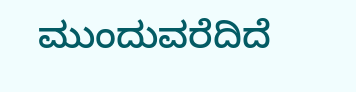ಮುಂದುವರೆದಿದೆ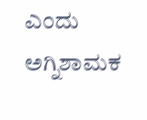ಎಂದು ಅಗ್ನಿಶಾಮಕ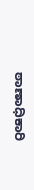ಠಾಣಾಧಿಕಾರಿ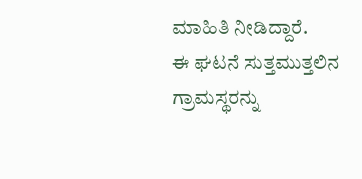ಮಾಹಿತಿ ನೀಡಿದ್ದಾರೆ.
ಈ ಘಟನೆ ಸುತ್ತಮುತ್ತಲಿನ ಗ್ರಾಮಸ್ಥರನ್ನು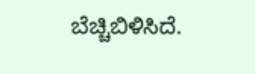ಬೆಚ್ಚಿಬಿಳಿಸಿದೆ.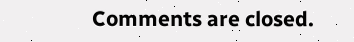Comments are closed.